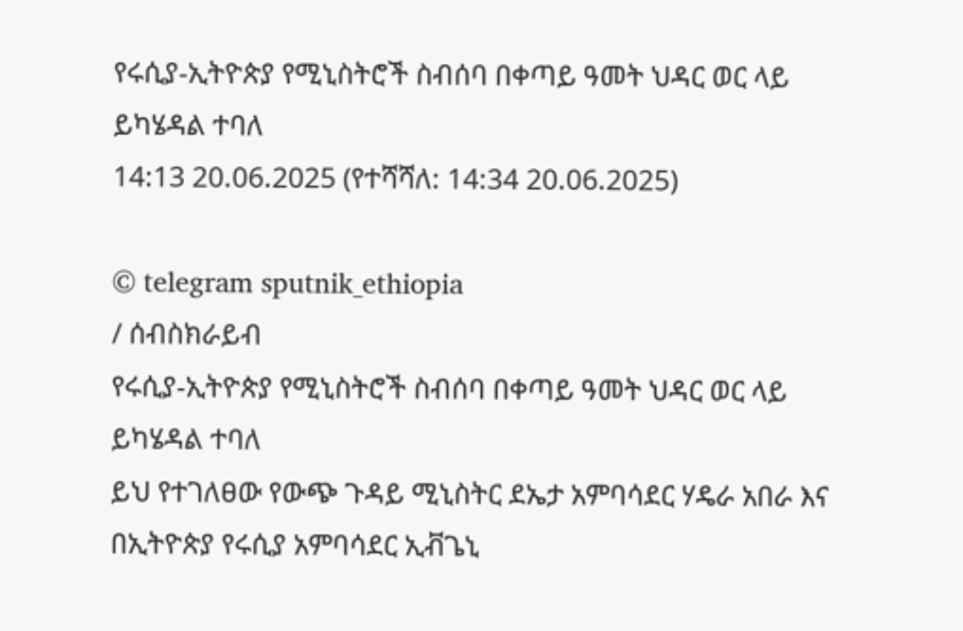የሩሲያ-ኢትዮጵያ የሚኒስትሮች ስብሰባ በቀጣይ ዓመት ህዳር ወር ላይ ይካሄዳል ተባለ
14:13 20.06.2025 (የተሻሻለ: 14:34 20.06.2025)

© telegram sputnik_ethiopia
/ ሰብስክራይብ
የሩሲያ-ኢትዮጵያ የሚኒስትሮች ስብሰባ በቀጣይ ዓመት ህዳር ወር ላይ ይካሄዳል ተባለ
ይህ የተገለፀው የውጭ ጉዳይ ሚኒስትር ደኤታ አምባሳደር ሃዴራ አበራ እና በኢትዮጵያ የሩሲያ አምባሳደር ኢቭጌኒ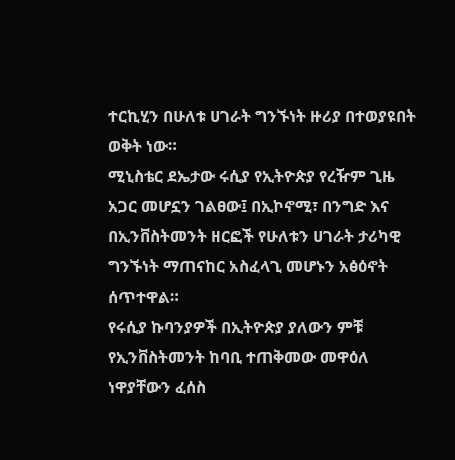ተርኪሂን በሁለቱ ሀገራት ግንኙነት ዙሪያ በተወያዩበት ወቅት ነው።
ሚኒስቴር ደኤታው ሩሲያ የኢትዮጵያ የረዥም ጊዜ አጋር መሆኗን ገልፀው፤ በኢኮኖሚ፣ በንግድ እና በኢንቨስትመንት ዘርፎች የሁለቱን ሀገራት ታሪካዊ ግንኙነት ማጠናከር አስፈላጊ መሆኑን አፅዕኖት ሰጥተዋል።
የሩሲያ ኩባንያዎች በኢትዮጵያ ያለውን ምቹ የኢንቨስትመንት ከባቢ ተጠቅመው መዋዕለ ነዋያቸውን ፈሰስ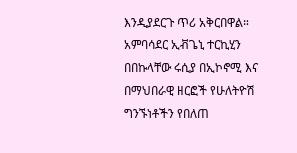እንዲያደርጉ ጥሪ አቅርበዋል።
አምባሳደር ኢቭጌኒ ተርኪሂን በበኩላቸው ሩሲያ በኢኮኖሚ እና በማህበራዊ ዘርፎች የሁለትዮሽ ግንኙነቶችን የበለጠ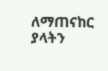ለማጠናከር ያላትን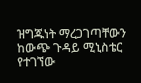ዝግጁነት ማረጋገጣቸውን ከውጭ ጉዳይ ሚኒስቴር የተገኘው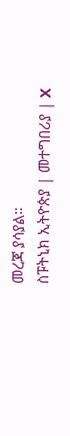መረጃ ያሳያል።
ስፑትኒክ ኢትዮጵያ | መተግበሪያ | X